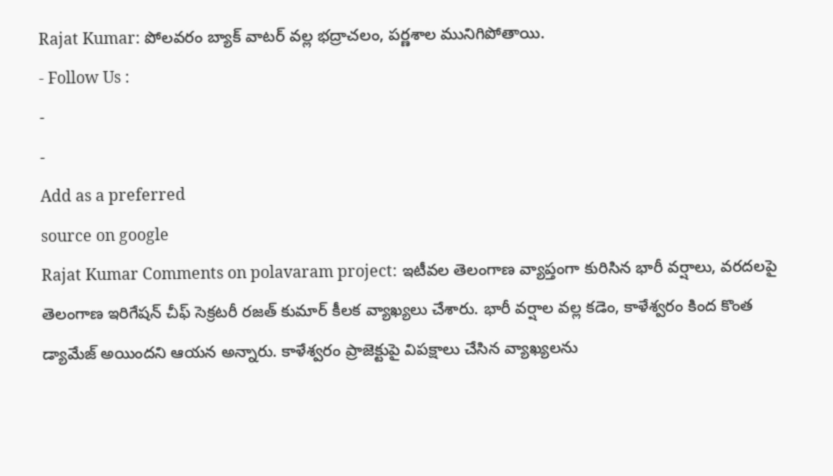Rajat Kumar: పోలవరం బ్యాక్ వాటర్ వల్ల భద్రాచలం, పర్ణశాల మునిగిపోతాయి.
- Follow Us :
-
-
Add as a preferred
source on google
Rajat Kumar Comments on polavaram project: ఇటీవల తెలంగాణ వ్యాప్తంగా కురిసిన భారీ వర్షాలు, వరదలపై తెలంగాణ ఇరిగేషన్ చీఫ్ సెక్రటరీ రజత్ కుమార్ కీలక వ్యాఖ్యలు చేశారు. భారీ వర్షాల వల్ల కడెం, కాళేశ్వరం కింద కొంత డ్యామేజ్ అయిందని ఆయన అన్నారు. కాళేశ్వరం ప్రాజెక్టుపై విపక్షాలు చేసిన వ్యాఖ్యలను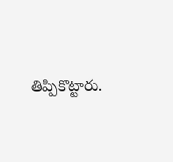తిప్పికొట్టారు.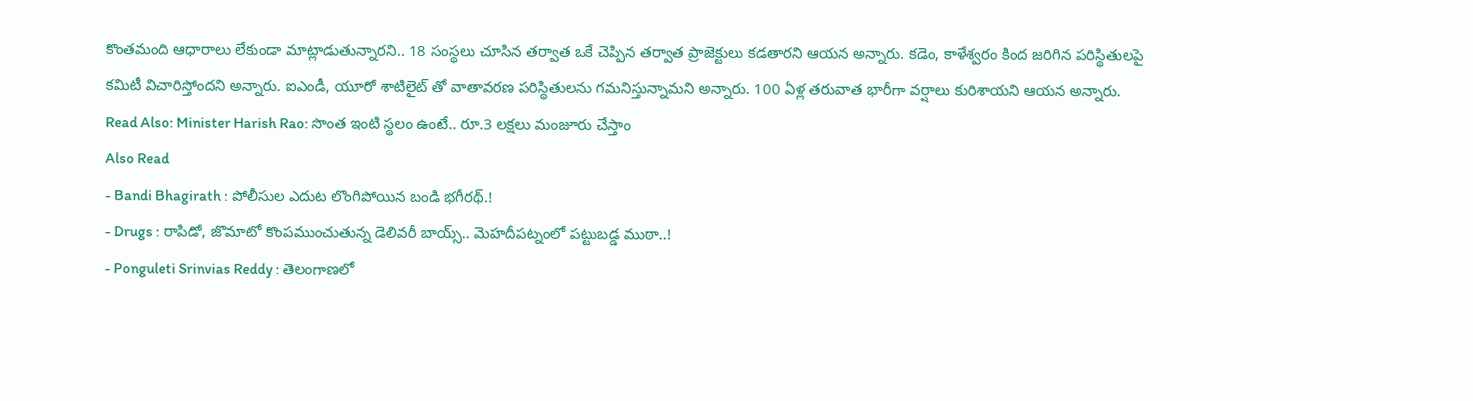కొంతమంది ఆధారాలు లేకుండా మాట్లాడుతున్నారని.. 18 సంస్థలు చూసిన తర్వాత ఒకే చెప్పిన తర్వాత ప్రాజెక్టులు కడతారని ఆయన అన్నారు. కడెం, కాళేశ్వరం కింద జరిగిన పరిస్థితులపై కమిటీ విచారిస్తోందని అన్నారు. ఐఎండీ, యూరో శాటిలైట్ తో వాతావరణ పరిస్థితులను గమనిస్తున్నామని అన్నారు. 100 ఏళ్ల తరువాత భారీగా వర్షాలు కురిశాయని ఆయన అన్నారు.
Read Also: Minister Harish Rao: సొంత ఇంటి స్థలం ఉంటే.. రూ.3 లక్షలు మంజూరు చేస్తాం
Also Read
- Bandi Bhagirath : పోలీసుల ఎదుట లొంగిపోయిన బండి భగీరథ్.!
- Drugs : రాపిడో, జొమాటో కొంపముంచుతున్న డెలివరీ బాయ్స్.. మెహదీపట్నంలో పట్టుబడ్డ ముఠా..!
- Ponguleti Srinvias Reddy : తెలంగాణలో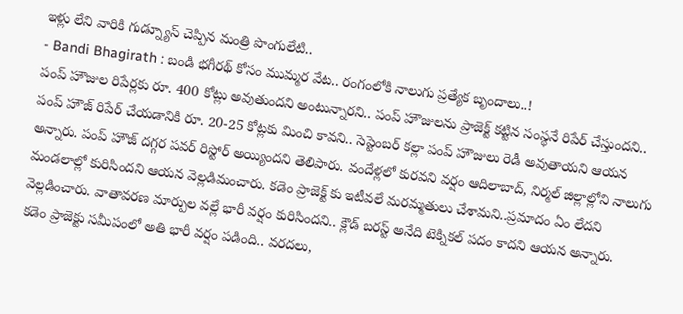ఇళ్లు లేని వారికి గుడ్న్యూస్ చెప్పిన మంత్రి పొంగులేటి..
- Bandi Bhagirath : బండి భగీరథ్ కోసం ముమ్మర వేట.. రంగంలోకి నాలుగు ప్రత్యేక బృందాలు..!
పంప్ హౌజుల రిపేర్లకు రూ. 400 కోట్లు అవుతుందని అంటున్నారని.. పంప్ హౌజులను ప్రాజెక్ట్ కట్టిన సంస్థనే రిపేర్ చేస్తుందని.. పంప్ హౌజ్ రిపేర్ చేయడానికి రూ. 20-25 కోట్లకు మించి కావని.. సెప్టెంబర్ కల్లా పంప్ హౌజులు రెడీ అవుతాయని ఆయన అన్నారు. పంప్ హౌజ్ దగ్గర పవర్ రిస్టోర్ అయ్యిందని తెలిపారు. వందేళ్లలో కురవని వర్షం ఆదిలాబాద్, నిర్మల్ జిల్లాల్లోని నాలుగు మండలాల్లో కురిసిందని ఆయన వెల్లడిమంచారు. కడెం ప్రాజెక్ట్ కు ఇటీవలే మరమ్మతులు చేశామని..ప్రమాదం ఏం లేదని వెల్లడించారు. వాతావరణ మార్పుల వల్లే భారీ వర్షం కురిసిందని.. క్లౌడ్ బరస్ట్ అనేది టెక్నికల్ పదం కాదని ఆయన అన్నారు.
కడెం ప్రాజెక్టు సమీపంలో అతి భారీ వర్షం పడింది.. వరదలు,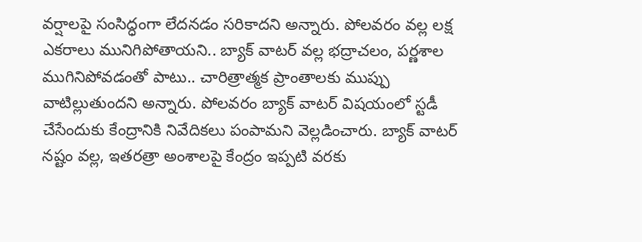వర్షాలపై సంసిద్ధంగా లేదనడం సరికాదని అన్నారు. పోలవరం వల్ల లక్ష ఎకరాలు మునిగిపోతాయని.. బ్యాక్ వాటర్ వల్ల భద్రాచలం, పర్ణశాల ముగినిపోవడంతో పాటు.. చారిత్రాత్మక ప్రాంతాలకు ముప్పు వాటిల్లుతుందని అన్నారు. పోలవరం బ్యాక్ వాటర్ విషయంలో స్టడీ చేసేందుకు కేంద్రానికి నివేదికలు పంపామని వెల్లడించారు. బ్యాక్ వాటర్ నష్టం వల్ల, ఇతరత్రా అంశాలపై కేంద్రం ఇప్పటి వరకు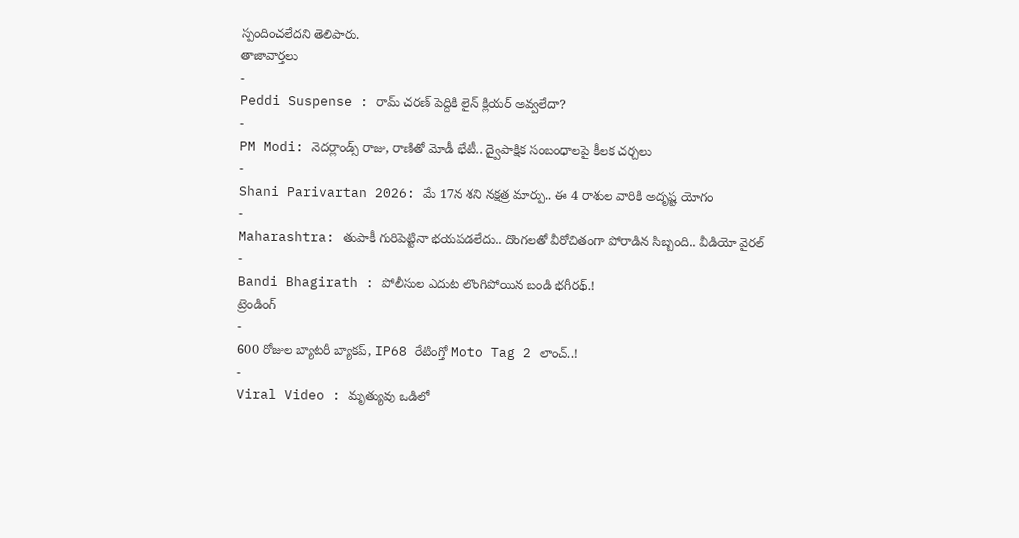స్పందించలేదని తెలిపారు.
తాజావార్తలు
-
Peddi Suspense : రామ్ చరణ్ పెద్దికి లైన్ క్లియర్ అవ్వలేదా?
-
PM Modi: నెదర్లాండ్స్ రాజు, రాణితో మోడీ భేటీ.. ద్వైపాక్షిక సంబంధాలపై కీలక చర్చలు
-
Shani Parivartan 2026: మే 17న శని నక్షత్ర మార్పు.. ఈ 4 రాశుల వారికి అదృష్ట యోగం
-
Maharashtra: తుపాకీ గురిపెట్టినా భయపడలేదు.. దొంగలతో వీరోచితంగా పోరాడిన సిబ్బంది.. వీడియో వైరల్
-
Bandi Bhagirath : పోలీసుల ఎదుట లొంగిపోయిన బండి భగీరథ్.!
ట్రెండింగ్
-
600 రోజుల బ్యాటరీ బ్యాకప్, IP68 రేటింగ్తో Moto Tag 2 లాంచ్..!
-
Viral Video : మృత్యువు ఒడిలో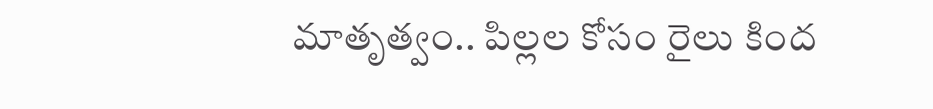మాతృత్వం.. పిల్లల కోసం రైలు కింద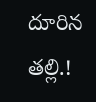దూరిన తల్లి.!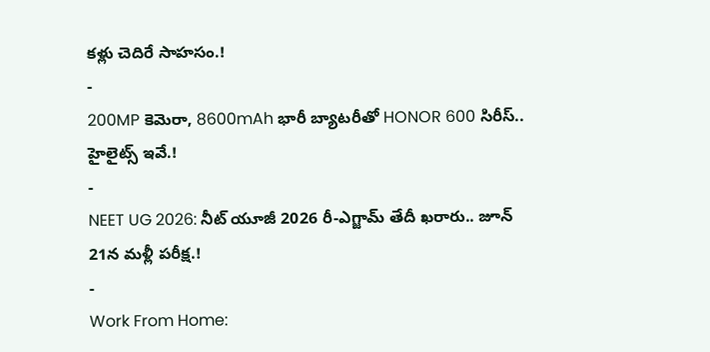కళ్లు చెదిరే సాహసం.!
-
200MP కెమెరా, 8600mAh భారీ బ్యాటరీతో HONOR 600 సిరీస్.. హైలైట్స్ ఇవే.!
-
NEET UG 2026: నీట్ యూజీ 2026 రీ-ఎగ్జామ్ తేదీ ఖరారు.. జూన్ 21న మళ్లీ పరీక్ష.!
-
Work From Home: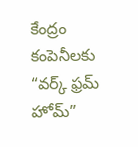కేంద్రం కంపెనీలకు “వర్క్ ఫ్రమ్ హోమ్”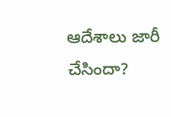ఆదేశాలు జారీ చేసిందా?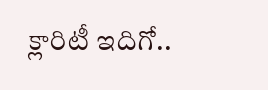క్లారిటీ ఇదిగో..